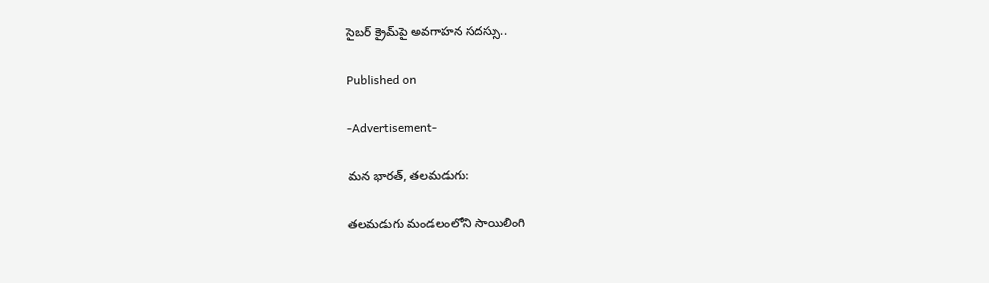సైబర్ క్రైమ్‌పై అవగాహన సదస్సు..

Published on

-Advertisement-

మన భారత్, తలమడుగు:

తలమడుగు మండలంలోని సాయిలింగి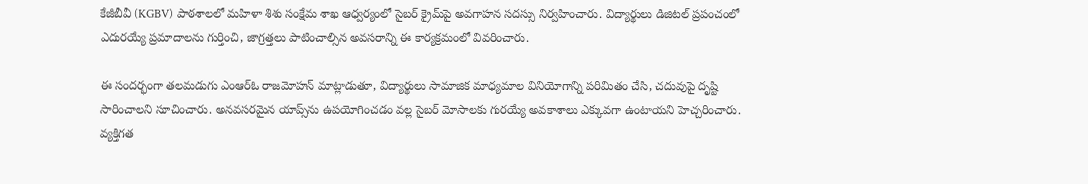కేజీబీవీ (KGBV) పాఠశాలలో మహిళా శిశు సంక్షేమ శాఖ ఆధ్వర్యంలో సైబర్ క్రైమ్‌పై అవగాహన సదస్సు నిర్వహించారు. విద్యార్థులు డిజిటల్ ప్రపంచంలో ఎదురయ్యే ప్రమాదాలను గుర్తించి, జాగ్రత్తలు పాటించాల్సిన అవసరాన్ని ఈ కార్యక్రమంలో వివరించారు.

ఈ సందర్భంగా తలమడుగు ఎంఆర్ఓ రాజమోహన్ మాట్లాడుతూ, విద్యార్థులు సామాజిక మాధ్యమాల వినియోగాన్ని పరిమితం చేసి, చదువుపై దృష్టి సారించాలని సూచించారు. అనవసరమైన యాప్స్‌ను ఉపయోగించడం వల్ల సైబర్ మోసాలకు గురయ్యే అవకాశాలు ఎక్కువగా ఉంటాయని హెచ్చరించారు. వ్యక్తిగత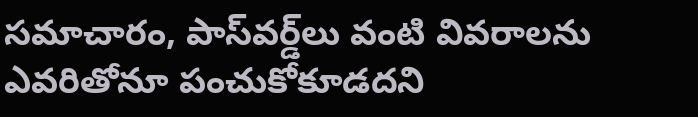సమాచారం, పాస్‌వర్డ్‌లు వంటి వివరాలను ఎవరితోనూ పంచుకోకూడదని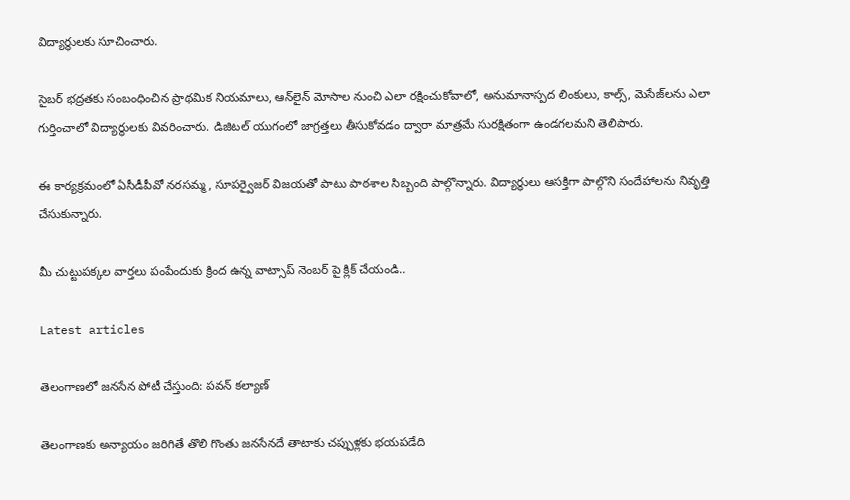విద్యార్థులకు సూచించారు.

సైబర్ భద్రతకు సంబంధించిన ప్రాథమిక నియమాలు, ఆన్‌లైన్ మోసాల నుంచి ఎలా రక్షించుకోవాలో, అనుమానాస్పద లింకులు, కాల్స్, మెసేజ్‌లను ఎలా గుర్తించాలో విద్యార్థులకు వివరించారు. డిజిటల్ యుగంలో జాగ్రత్తలు తీసుకోవడం ద్వారా మాత్రమే సురక్షితంగా ఉండగలమని తెలిపారు.

ఈ కార్యక్రమంలో ఏసీడీపీవో నరసమ్మ, సూపర్వైజర్ విజయతో పాటు పాఠశాల సిబ్బంది పాల్గొన్నారు. విద్యార్థులు ఆసక్తిగా పాల్గొని సందేహాలను నివృత్తి చేసుకున్నారు.

మీ చుట్టుపక్కల వార్తలు పంపేందుకు క్రింద ఉన్న వాట్సాప్ నెంబర్ పై క్లిక్ చేయండి..

Latest articles

తెలంగాణలో జనసేన పోటీ చేస్తుంది: పవన్ కల్యాణ్

తెలంగాణకు అన్యాయం జరిగితే తొలి గొంతు జనసేనదే తాటాకు చప్పుళ్లకు భయపడేది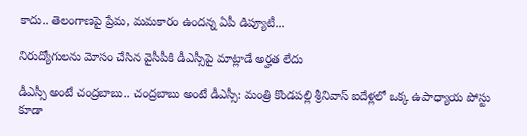కాదు.. తెలంగాణపై ప్రేమ, మమకారం ఉందన్న ఏపీ డిప్యూటీ...

నిరుద్యోగులను మోసం చేసిన వైసీపీకి డీఎస్సీపై మాట్లాడే అర్హత లేదు

డీఎస్సీ అంటే చంద్రబాబు.. చంద్రబాబు అంటే డీఎస్సీ: మంత్రి కొండపల్లి శ్రీనివాస్ ఐదేళ్లలో ఒక్క ఉపాధ్యాయ పోస్టు కూడా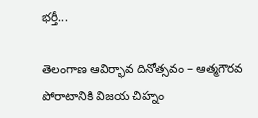భర్తీ...

తెలంగాణ ఆవిర్భావ దినోత్సవం – ఆత్మగౌరవ పోరాటానికి విజయ చిహ్నం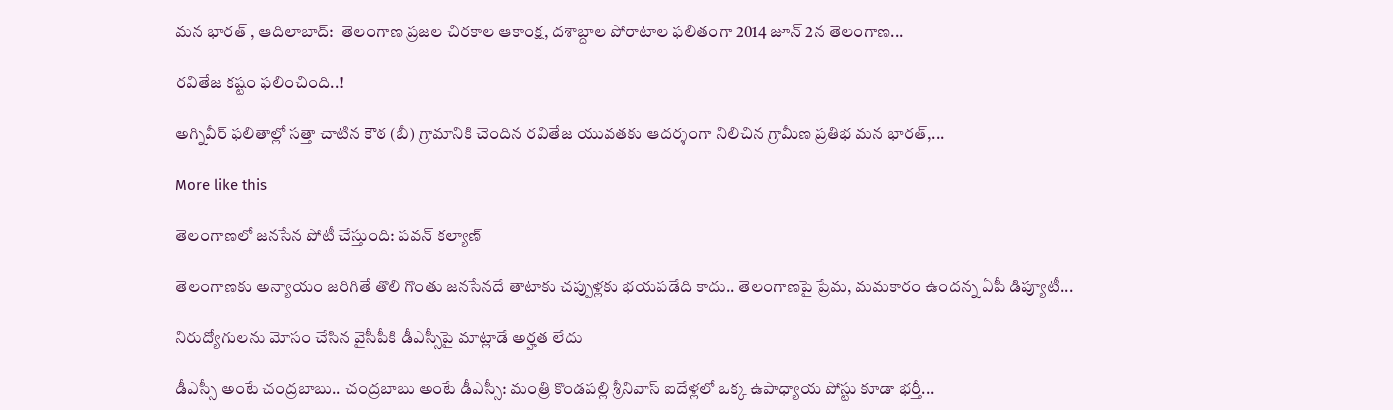మన భారత్ , ఆదిలాబాద్:  తెలంగాణ ప్రజల చిరకాల ఆకాంక్ష, దశాబ్దాల పోరాటాల ఫలితంగా 2014 జూన్ 2న తెలంగాణ...

రవితేజ కష్టం ఫలించింది..!

అగ్నివీర్ ఫలితాల్లో సత్తా చాటిన కౌఠ (బీ) గ్రామానికి చెందిన రవితేజ యువతకు ఆదర్శంగా నిలిచిన గ్రామీణ ప్రతిభ మన భారత్,...

More like this

తెలంగాణలో జనసేన పోటీ చేస్తుంది: పవన్ కల్యాణ్

తెలంగాణకు అన్యాయం జరిగితే తొలి గొంతు జనసేనదే తాటాకు చప్పుళ్లకు భయపడేది కాదు.. తెలంగాణపై ప్రేమ, మమకారం ఉందన్న ఏపీ డిప్యూటీ...

నిరుద్యోగులను మోసం చేసిన వైసీపీకి డీఎస్సీపై మాట్లాడే అర్హత లేదు

డీఎస్సీ అంటే చంద్రబాబు.. చంద్రబాబు అంటే డీఎస్సీ: మంత్రి కొండపల్లి శ్రీనివాస్ ఐదేళ్లలో ఒక్క ఉపాధ్యాయ పోస్టు కూడా భర్తీ...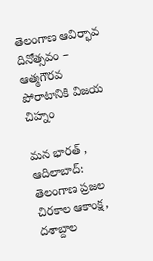తెలంగాణ ఆవిర్భావ దినోత్సవం – ఆత్మగౌరవ పోరాటానికి విజయ చిహ్నం

మన భారత్ , ఆదిలాబాద్:  తెలంగాణ ప్రజల చిరకాల ఆకాంక్ష, దశాబ్దాల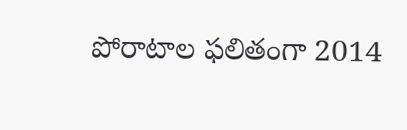పోరాటాల ఫలితంగా 2014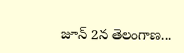జూన్ 2న తెలంగాణ...